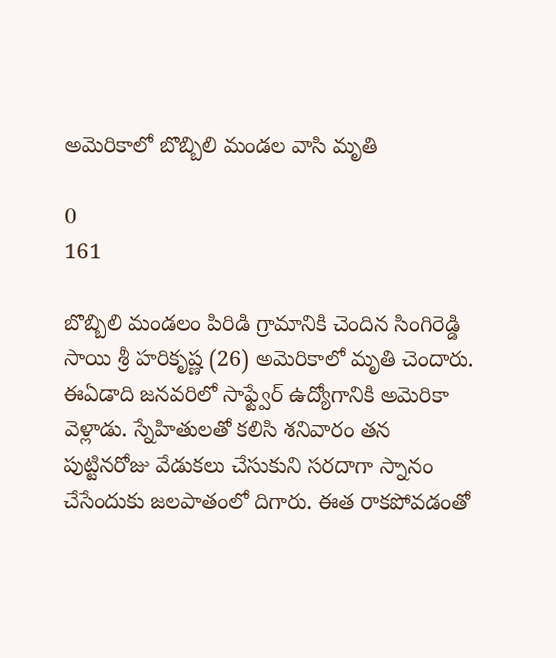అమెరికాలో బొబ్బిలి మండల వాసి మృతి

0
161

బొబ్బిలి మండలం పిరిడి గ్రామానికి చెందిన సింగిరెడ్డి సాయి శ్రీ హరికృష్ణ (26) అమెరికాలో మృతి చెందారు. ఈఏడాది జనవరిలో సాఫ్ట్వేర్ ఉద్యోగానికి అమెరికా వెళ్లాడు. స్నేహితులతో కలిసి శనివారం తన పుట్టినరోజు వేడుకలు చేసుకుని సరదాగా స్నానం చేసేందుకు జలపాతంలో దిగారు. ఈత రాకపోవడంతో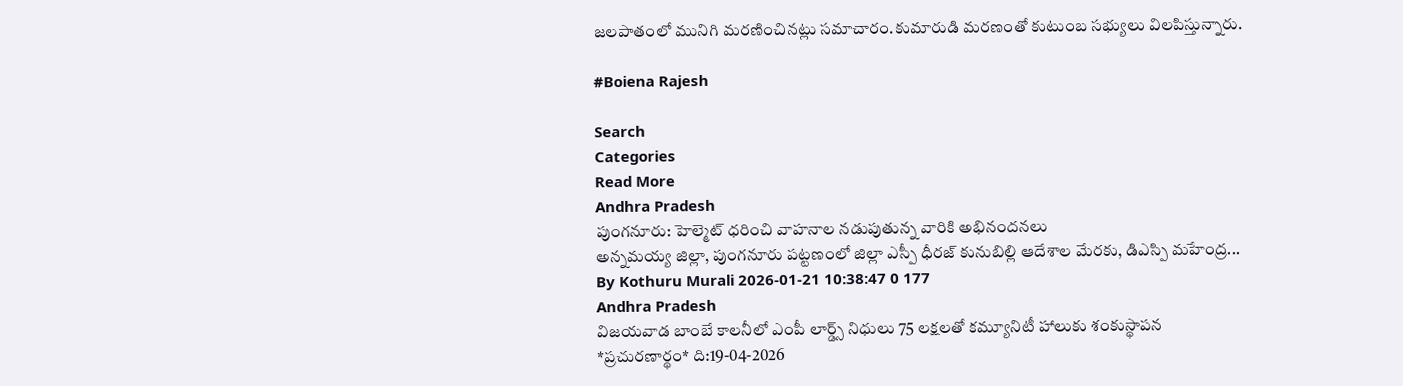జలపాతంలో మునిగి మరణించినట్లు సమాచారం.కుమారుడి మరణంతో కుటుంబ సభ్యులు విలపిస్తున్నారు.

#Boiena Rajesh

Search
Categories
Read More
Andhra Pradesh
పుంగనూరు: హెల్మెట్ ధరించి వాహనాల నడుపుతున్న వారికి అభినందనలు
అన్నమయ్య జిల్లా, పుంగనూరు పట్టణంలో జిల్లా ఎస్పీ ధీరజ్ కునుబిల్లి ఆదేశాల మేరకు, డిఎస్పి మహేంద్ర...
By Kothuru Murali 2026-01-21 10:38:47 0 177
Andhra Pradesh
విజయవాడ బాంబే కాలనీలో ఎంపీ లార్డ్స్ నిధులు 75 లక్షలతో కమ్యూనిటీ హాలుకు శంకుస్థాపన
*ప్రచురణార్థం* ది:19-04-2026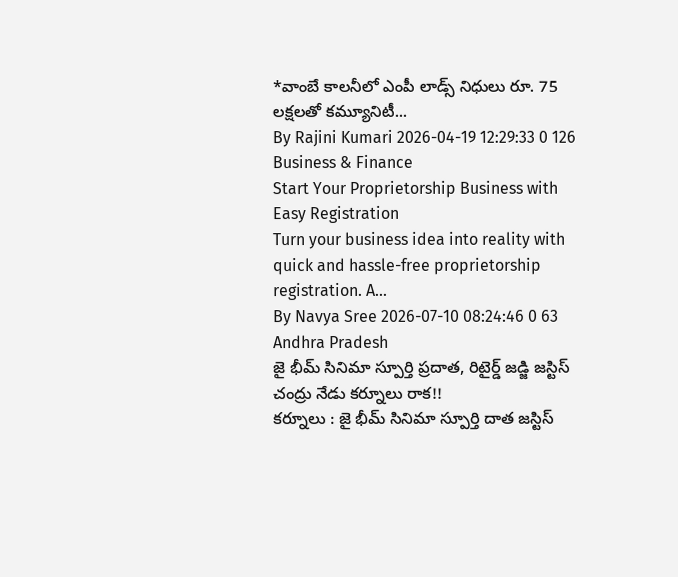*వాంబే కాలనీలో ఎంపీ లాడ్స్ నిధులు రూ. 75 లక్షలతో కమ్యూనిటీ...
By Rajini Kumari 2026-04-19 12:29:33 0 126
Business & Finance
Start Your Proprietorship Business with Easy Registration
Turn your business idea into reality with quick and hassle-free proprietorship registration. A...
By Navya Sree 2026-07-10 08:24:46 0 63
Andhra Pradesh
జై భీమ్ సినిమా స్పూర్తి ప్రదాత, రిటైర్డ్ జడ్జి జస్టిస్ చంద్రు నేడు కర్నూలు రాక!!
కర్నూలు : జై భీమ్ సినిమా స్పూర్తి దాత జస్టిస్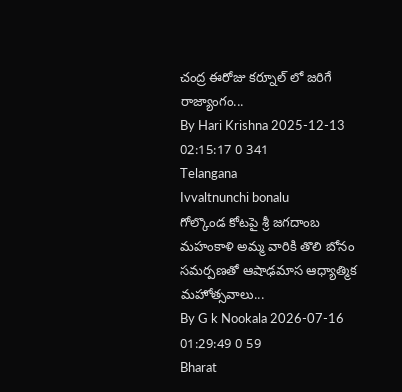చంద్ర ఈరోజు కర్నూల్ లో జరిగే  రాజ్యాంగం...
By Hari Krishna 2025-12-13 02:15:17 0 341
Telangana
Ivvaltnunchi bonalu
గోల్కొండ కోటపై శ్రీ జగదాంబ మహంకాళి అమ్మ వారికి తొలి బోనం సమర్పణతో ఆషాఢమాస ఆధ్యాత్మిక మహోత్సవాలు...
By G k Nookala 2026-07-16 01:29:49 0 59
Bharat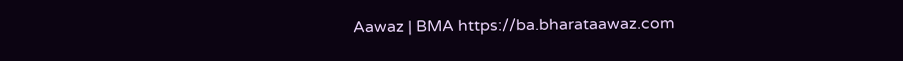Aawaz | BMA https://ba.bharataawaz.com